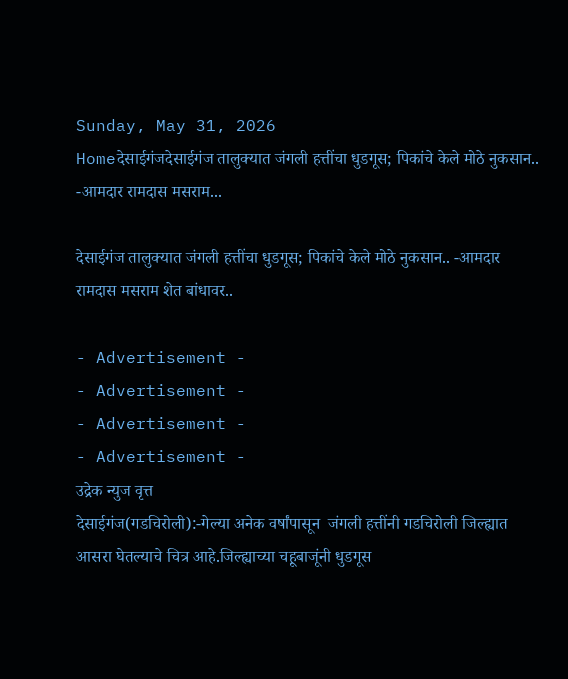Sunday, May 31, 2026
Homeदेसाईगंजदेसाईगंज तालुक्यात जंगली हत्तींचा धुडगूस; पिकांचे केले मोठे नुकसान.. -आमदार रामदास मसराम...

देसाईगंज तालुक्यात जंगली हत्तींचा धुडगूस; पिकांचे केले मोठे नुकसान.. -आमदार रामदास मसराम शेत बांधावर..

- Advertisement -
- Advertisement -
- Advertisement -
- Advertisement -
उद्रेक न्युज वृत्त
देसाईगंज(गडचिरोली):-गेल्या अनेक वर्षांपासून  जंगली हत्तींनी गडचिरोली जिल्ह्यात आसरा घेतल्याचे चित्र आहे.जिल्ह्याच्या चहूबाजूंनी धुडगूस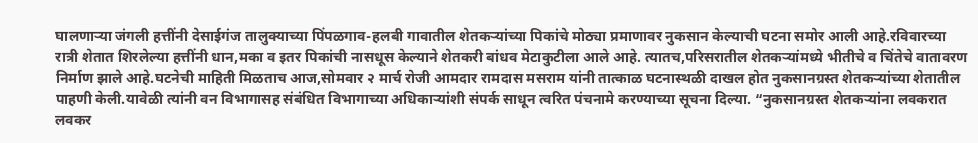घालणाऱ्या जंगली हत्तींनी देसाईगंज तालुक्याच्या पिंपळगाव-हलबी गावातील शेतकऱ्यांच्या पिकांचे मोठ्या प्रमाणावर नुकसान केल्याची घटना समोर आली आहे.रविवारच्या रात्री शेतात शिरलेल्या हत्तींनी धान,मका व इतर पिकांची नासधूस केल्याने शेतकरी बांधव मेटाकुटीला आले आहे. त्यातच,परिसरातील शेतकऱ्यांमध्ये भीतीचे व चिंतेचे वातावरण निर्माण झाले आहे.घटनेची माहिती मिळताच आज,सोमवार २ मार्च रोजी आमदार रामदास मसराम यांनी तात्काळ घटनास्थळी दाखल होत नुकसानग्रस्त शेतकऱ्यांच्या शेतातील पाहणी केली.यावेळी त्यांनी वन विभागासह संबंधित विभागाच्या अधिकाऱ्यांशी संपर्क साधून त्वरित पंचनामे करण्याच्या सूचना दिल्या. “नुकसानग्रस्त शेतकऱ्यांना लवकरात लवकर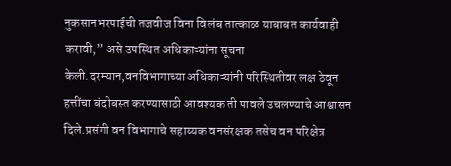नुकसानभरपाईची तजवीज विना विलंब तात्काळ याबाबत कार्यवाही करावी,” असे उपस्थित अधिकाऱ्यांना सूचना केली.दरम्यान,वनविभागाच्या अधिकाऱ्यांनी परिस्थितीवर लक्ष ठेवून हत्तींचा बंदोबस्त करण्यासाठी आवश्यक ती पावले उचलण्याचे आश्वासन दिले.प्रसंगी वन विभागाचे सहाय्यक वनसंरक्षक तसेच वन परिक्षेत्र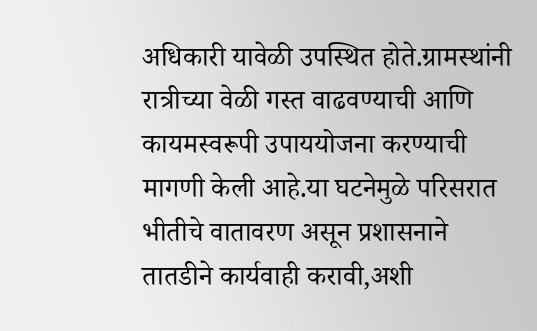अधिकारी यावेळी उपस्थित होते.ग्रामस्थांनी रात्रीच्या वेळी गस्त वाढवण्याची आणि कायमस्वरूपी उपाययोजना करण्याची मागणी केली आहे.या घटनेमुळे परिसरात भीतीचे वातावरण असून प्रशासनाने तातडीने कार्यवाही करावी,अशी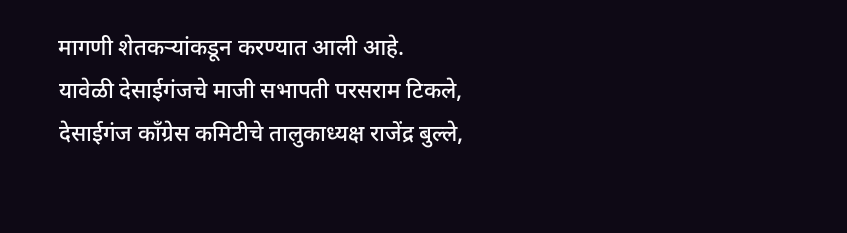मागणी शेतकऱ्यांकडून करण्यात आली आहे.
यावेळी देसाईगंजचे माजी सभापती परसराम टिकले, देसाईगंज काँग्रेस कमिटीचे तालुकाध्यक्ष राजेंद्र बुल्ले,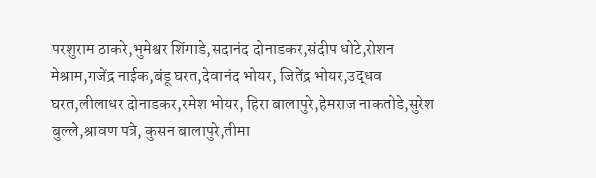परशुराम ठाकरे,भुमेश्वर शिंगाडे,सदानंद दोनाडकर,संदीप धोटे,रोशन मेश्राम,गजेंद्र नाईक,बंडू घरत,देवानंद भोयर, जितेंद्र भोयर,उद्धव घरत,लीलाधर दोनाडकर,रमेश भोयर, हिरा बालापुरे,हेमराज नाकतोडे,सुरेश बुल्ले,श्रावण पत्रे, कुसन बालापुरे,तीमा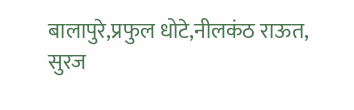बालापुरे,प्रफुल धोटे,नीलकंठ राऊत, सुरज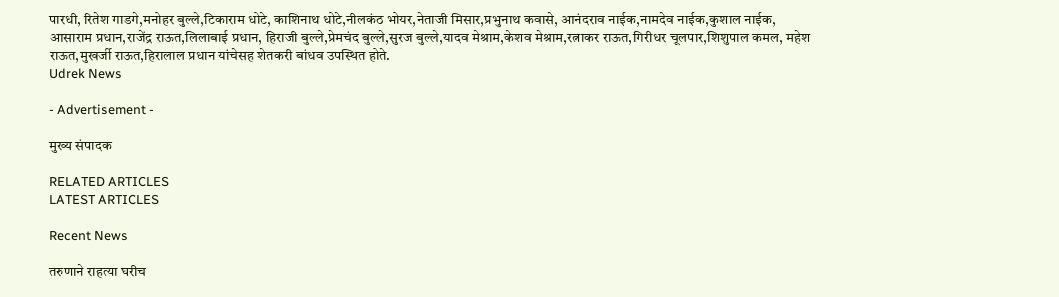पारधी, रितेश गाडगे,मनोहर बुल्ले,टिकाराम धोटे, काशिनाथ धोटे,नीलकंठ भोयर,नेताजी मिसार,प्रभुनाथ कवासे, आनंदराव नाईक,नामदेव नाईक,कुशाल नाईक, आसाराम प्रधान,राजेंद्र राऊत,लिलाबाई प्रधान, हिराजी बुल्ले,प्रेमचंद बुल्ले,सुरज बुल्ले,यादव मेश्राम,केशव मेश्राम,रत्नाकर राऊत,गिरीधर चूलपार,शिशुपाल कमल, महेश राऊत,मुखर्जी राऊत,हिरालाल प्रधान यांचेसह शेतकरी बांधव उपस्थित होते.
Udrek News

- Advertisement -

मुख्य संपादक

RELATED ARTICLES
LATEST ARTICLES

Recent News

तरुणाने राहत्या घरीच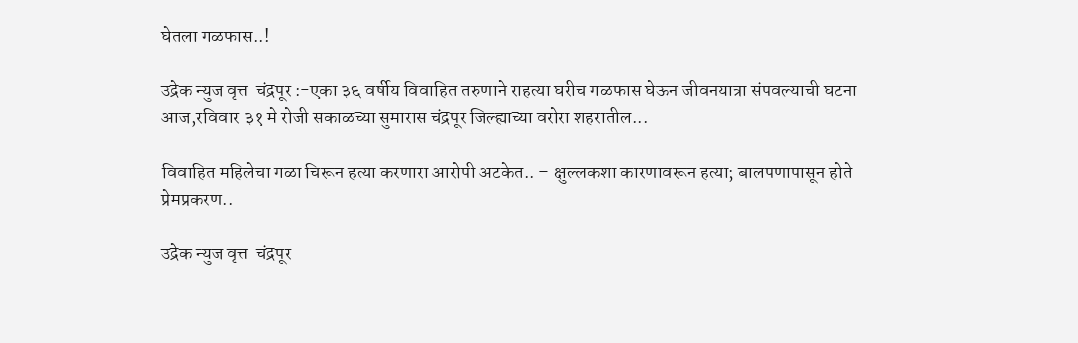घेतला गळफास..!

उद्रेक न्युज वृत्त  चंद्रपूर :-एका ३६ वर्षीय विवाहित तरुणाने राहत्या घरीच गळफास घेऊन जीवनयात्रा संपवल्याची घटना आज,रविवार ३१ मे रोजी सकाळच्या सुमारास चंद्रपूर जिल्ह्याच्या वरोरा शहरातील...

विवाहित महिलेचा गळा चिरून हत्या करणारा आरोपी अटकेत.. – क्षुल्लकशा कारणावरून हत्या; बालपणापासून होते प्रेमप्रकरण..

उद्रेक न्युज वृत्त  चंद्रपूर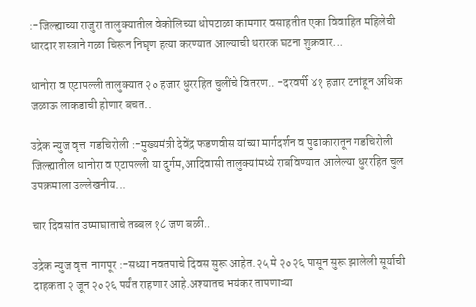:-जिल्ह्याच्या राजुरा तालुक्यातील वेकोलिच्या धोपटाळा कामगार वसाहतीत एका विवाहित महिलेची धारदार शस्त्राने गळा चिरून निघृण हत्या करण्यात आल्याची थरारक घटना शुक्रवार...

धानोरा व एटापल्ली तालुक्यात २० हजार धुररहित चुलींचे वितरण.. -दरवर्षी ४१ हजार टनांहून अधिक जळाऊ लाकडाची होणार बचत..

उद्रेक न्युज वृत्त  गडचिरोली :-मुख्यमंत्री देवेंद्र फडणवीस यांच्या मार्गदर्शन व पुढाकारातून गडचिरोली जिल्ह्यातील धानोरा व एटापल्ली या दुर्गम,आदिवासी तालुक्यांमध्ये राबविण्यात आलेल्या धुररहित चुल उपक्रमाला उल्लेखनीय...

चार दिवसांत उष्माघाताचे तब्बल १८ जण बळी..

उद्रेक न्युज वृत्त  नागपूर :-सध्या नवतपाचे दिवस सुरू आहेत.२५ मे २०२६ पासून सुरू झालेली सूर्याची दाहकता २ जून २०२६ पर्यंत राहणार आहे.अश्यातच भयंकर तापणाऱ्या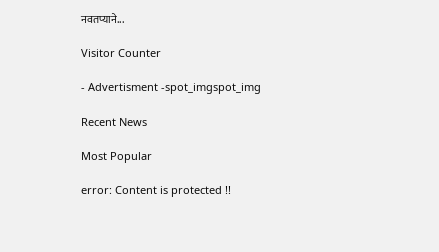नवतप्याने...

Visitor Counter

- Advertisment -spot_imgspot_img

Recent News

Most Popular

error: Content is protected !!